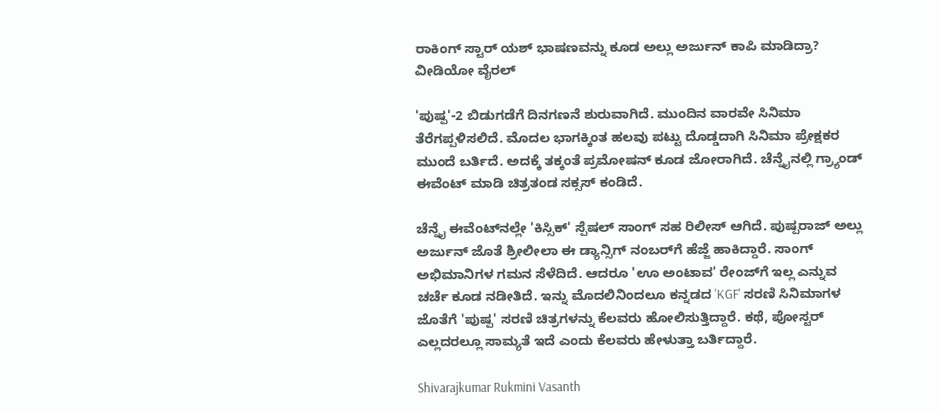ರಾಕಿಂಗ್ ಸ್ಟಾರ್ ಯಶ್ ಭಾಷಣವನ್ನು ಕೂಡ ಅಲ್ಲು ಅರ್ಜುನ್ ಕಾಪಿ ಮಾಡಿದ್ರಾ? ವೀಡಿಯೋ ವೈರಲ್

'ಪುಷ್ಪ'-2 ಬಿಡುಗಡೆಗೆ ದಿನಗಣನೆ ಶುರುವಾಗಿದೆ. ಮುಂದಿನ ವಾರವೇ ಸಿನಿಮಾ ತೆರೆಗಪ್ಪಳಿಸಲಿದೆ. ಮೊದಲ ಭಾಗಕ್ಕಿಂತ ಹಲವು ಪಟ್ಟು ದೊಡ್ಡದಾಗಿ ಸಿನಿಮಾ ಪ್ರೇಕ್ಷಕರ ಮುಂದೆ ಬರ್ತಿದೆ. ಅದಕ್ಕೆ ತಕ್ಕಂತೆ ಪ್ರಮೋಷನ್ ಕೂಡ ಜೋರಾಗಿದೆ. ಚೆನ್ನೈನಲ್ಲಿ ಗ್ರ್ಯಾಂಡ್ ಈವೆಂಟ್ ಮಾಡಿ ಚಿತ್ರತಂಡ ಸಕ್ಸಸ್ ಕಂಡಿದೆ.

ಚೆನ್ನೈ ಈವೆಂಟ್‌ನಲ್ಲೇ 'ಕಿಸ್ಸಿಕ್' ಸ್ಪೆಷಲ್ ಸಾಂಗ್ ಸಹ ರಿಲೀಸ್ ಆಗಿದೆ. ಪುಷ್ಪರಾಜ್ ಅಲ್ಲು ಅರ್ಜುನ್ ಜೊತೆ ಶ್ರೀಲೀಲಾ ಈ ಡ್ಯಾನ್ಸಿಗ್ ನಂಬರ್‌ಗೆ ಹೆಜ್ಜೆ ಹಾಕಿದ್ದಾರೆ. ಸಾಂಗ್ ಅಭಿಮಾನಿಗಳ ಗಮನ ಸೆಳೆದಿದೆ. ಆದರೂ 'ಊ ಅಂಟಾವ' ರೇಂಜ್‌ಗೆ ಇಲ್ಲ ಎನ್ನುವ ಚರ್ಚೆ ಕೂಡ ನಡೀತಿದೆ. ಇನ್ನು ಮೊದಲಿನಿಂದಲೂ ಕನ್ನಡದ 'KGF' ಸರಣಿ ಸಿನಿಮಾಗಳ ಜೊತೆಗೆ 'ಪುಷ್ಪ' ಸರಣಿ ಚಿತ್ರಗಳನ್ನು ಕೆಲವರು ಹೋಲಿಸುತ್ತಿದ್ದಾರೆ. ಕಥೆ, ಪೋಸ್ಟರ್ ಎಲ್ಲದರಲ್ಲೂ ಸಾಮ್ಯತೆ ಇದೆ ಎಂದು ಕೆಲವರು ಹೇಳುತ್ತಾ ಬರ್ತಿದ್ದಾರೆ.

Shivarajkumar Rukmini Vasanth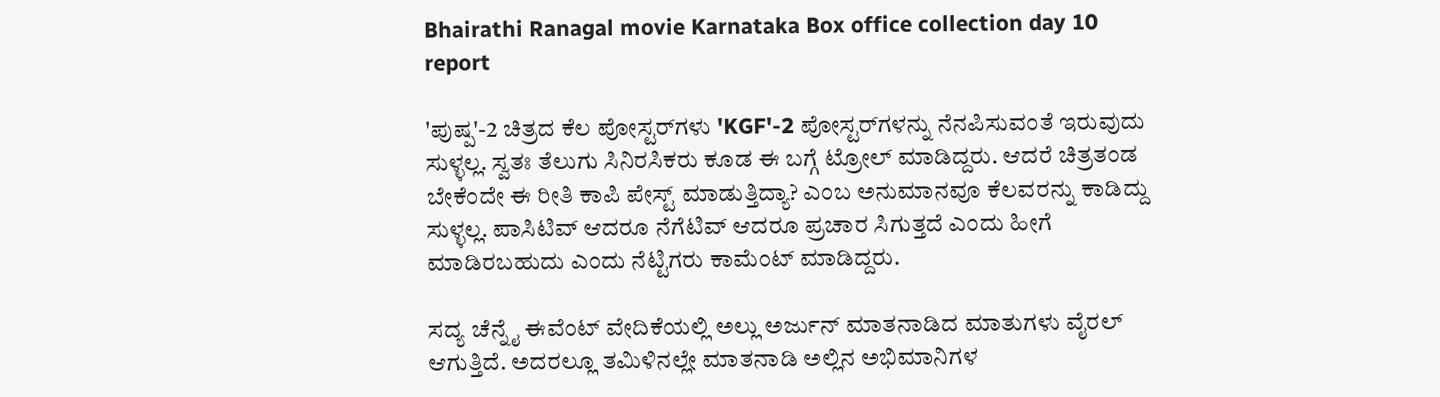Bhairathi Ranagal movie Karnataka Box office collection day 10 report

'ಪುಷ್ಪ'-2 ಚಿತ್ರದ ಕೆಲ ಪೋಸ್ಟರ್‌ಗಳು 'KGF'-2 ಪೋಸ್ಟರ್‌ಗಳನ್ನು ನೆನಪಿಸುವಂತೆ ಇರುವುದು ಸುಳ್ಳಲ್ಲ. ಸ್ವತಃ ತೆಲುಗು ಸಿನಿರಸಿಕರು ಕೂಡ ಈ ಬಗ್ಗೆ ಟ್ರೋಲ್ ಮಾಡಿದ್ದರು. ಆದರೆ ಚಿತ್ರತಂಡ ಬೇಕೆಂದೇ ಈ ರೀತಿ ಕಾಪಿ ಪೇಸ್ಟ್ ಮಾಡುತ್ತಿದ್ಯಾ? ಎಂಬ ಅನುಮಾನವೂ ಕೆಲವರನ್ನು ಕಾಡಿದ್ದು ಸುಳ್ಳಲ್ಲ. ಪಾಸಿಟಿವ್ ಆದರೂ ನೆಗೆಟಿವ್ ಆದರೂ ಪ್ರಚಾರ ಸಿಗುತ್ತದೆ ಎಂದು ಹೀಗೆ ಮಾಡಿರಬಹುದು ಎಂದು ನೆಟ್ಟಿಗರು ಕಾಮೆಂಟ್ ಮಾಡಿದ್ದರು.

ಸದ್ಯ ಚೆನ್ನೈ ಈವೆಂಟ್ ವೇದಿಕೆಯಲ್ಲಿ ಅಲ್ಲು ಅರ್ಜುನ್ ಮಾತನಾಡಿದ ಮಾತುಗಳು ವೈರಲ್ ಆಗುತ್ತಿದೆ. ಅದರಲ್ಲೂ ತಮಿಳಿನಲ್ಲೇ ಮಾತನಾಡಿ ಅಲ್ಲಿನ ಅಭಿಮಾನಿಗಳ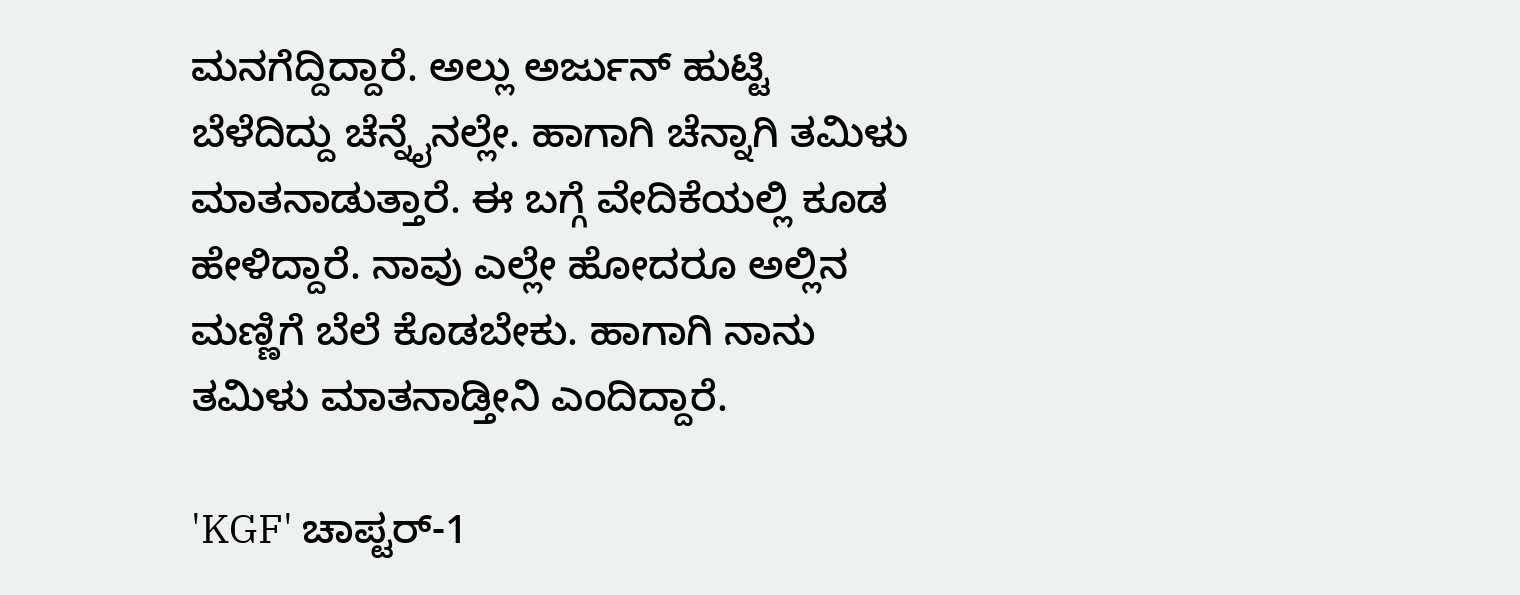ಮನಗೆದ್ದಿದ್ದಾರೆ. ಅಲ್ಲು ಅರ್ಜುನ್ ಹುಟ್ಟಿ ಬೆಳೆದಿದ್ದು ಚೆನ್ನೈನಲ್ಲೇ. ಹಾಗಾಗಿ ಚೆನ್ನಾಗಿ ತಮಿಳು ಮಾತನಾಡುತ್ತಾರೆ. ಈ ಬಗ್ಗೆ ವೇದಿಕೆಯಲ್ಲಿ ಕೂಡ ಹೇಳಿದ್ದಾರೆ. ನಾವು ಎಲ್ಲೇ ಹೋದರೂ ಅಲ್ಲಿನ ಮಣ್ಣಿಗೆ ಬೆಲೆ ಕೊಡಬೇಕು. ಹಾಗಾಗಿ ನಾನು ತಮಿಳು ಮಾತನಾಡ್ತೀನಿ ಎಂದಿದ್ದಾರೆ.

'KGF' ಚಾಪ್ಟರ್-1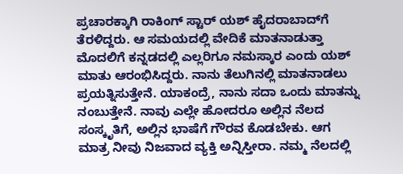ಪ್ರಚಾರಕ್ಕಾಗಿ ರಾಕಿಂಗ್ ಸ್ಟಾರ್ ಯಶ್ ಹೈದರಾಬಾದ್‌ಗೆ ತೆರಳಿದ್ದರು. ಆ ಸಮಯದಲ್ಲಿ ವೇದಿಕೆ ಮಾತನಾಡುತ್ತಾ ಮೊದಲಿಗೆ ಕನ್ನಡದಲ್ಲಿ ಎಲ್ಲರಿಗೂ ನಮಸ್ಕಾರ ಎಂದು ಯಶ್ ಮಾತು ಆರಂಭಿಸಿದ್ದರು. ನಾನು ತೆಲುಗಿನಲ್ಲಿ ಮಾತನಾಡಲು ಪ್ರಯತ್ನಿಸುತ್ತೇನೆ. ಯಾಕಂದ್ರೆ, ನಾನು ಸದಾ ಒಂದು ಮಾತನ್ನು ನಂಬುತ್ತೇನೆ. ನಾವು ಎಲ್ಲೇ ಹೋದರೂ ಅಲ್ಲಿನ ನೆಲದ ಸಂಸ್ಕೃತಿಗೆ, ಅಲ್ಲಿನ ಭಾಷೆಗೆ ಗೌರವ ಕೊಡಬೇಕು. ಆಗ ಮಾತ್ರ ನೀವು ನಿಜವಾದ ವ್ಯಕ್ತಿ ಅನ್ನಿಸ್ತೀರಾ. ನಮ್ಮ ನೆಲದಲ್ಲಿ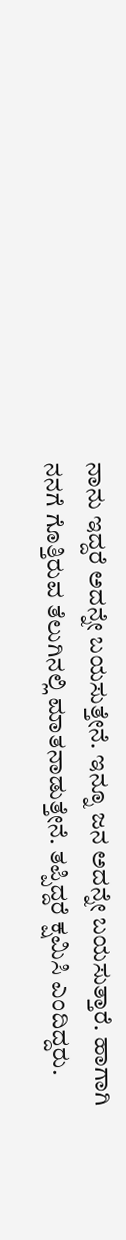ನಾನು ಇದ್ದರೆ ಅದನ್ನೇ ಬಯಸುತ್ತೇನೆ. ಇನ್ನೂ ಜನ ಅದನ್ನೇ ಬಯಸುತ್ತಾರೆ. ಹಾಗಾಗಿ ನನಗೆ ಗೊತ್ತಿರುವ ತೆಲುಗಿನಲ್ಲಿ ಮಾತನಾಡುತ್ತೇನೆ. ತಪ್ಪಿದ್ದರೆ ಕ್ಷಮಿಸಿ ಎಂದಿದ್ದರು.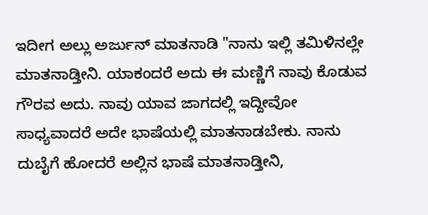ಇದೀಗ ಅಲ್ಲು ಅರ್ಜುನ್ ಮಾತನಾಡಿ "ನಾನು ಇಲ್ಲಿ ತಮಿಳಿನಲ್ಲೇ ಮಾತನಾಡ್ತೀನಿ. ಯಾಕಂದರೆ ಅದು ಈ ಮಣ್ಣಿಗೆ ನಾವು ಕೊಡುವ ಗೌರವ ಅದು. ನಾವು ಯಾವ ಜಾಗದಲ್ಲಿ ಇದ್ದೀವೋ ಸಾಧ್ಯವಾದರೆ ಅದೇ ಭಾಷೆಯಲ್ಲಿ ಮಾತನಾಡಬೇಕು. ನಾನು ದುಬೈಗೆ ಹೋದರೆ ಅಲ್ಲಿನ ಭಾಷೆ ಮಾತನಾಡ್ತೀನಿ,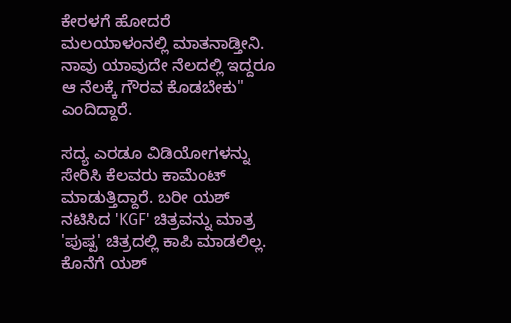ಕೇರಳಗೆ ಹೋದರೆ ಮಲಯಾಳಂನಲ್ಲಿ ಮಾತನಾಡ್ತೀನಿ. ನಾವು ಯಾವುದೇ ನೆಲದಲ್ಲಿ ಇದ್ದರೂ ಆ ನೆಲಕ್ಕೆ ಗೌರವ ಕೊಡಬೇಕು" ಎಂದಿದ್ದಾರೆ.

ಸದ್ಯ ಎರಡೂ ವಿಡಿಯೋಗಳನ್ನು ಸೇರಿಸಿ ಕೆಲವರು ಕಾಮೆಂಟ್ ಮಾಡುತ್ತಿದ್ದಾರೆ. ಬರೀ ಯಶ್ ನಟಿಸಿದ 'KGF' ಚಿತ್ರವನ್ನು ಮಾತ್ರ 'ಪುಷ್ಪ' ಚಿತ್ರದಲ್ಲಿ ಕಾಪಿ ಮಾಡಲಿಲ್ಲ. ಕೊನೆಗೆ ಯಶ್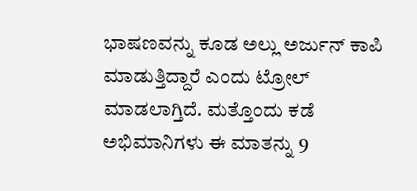ಭಾಷಣವನ್ನು ಕೂಡ ಅಲ್ಲು ಅರ್ಜುನ್ ಕಾಪಿ ಮಾಡುತ್ತಿದ್ದಾರೆ ಎಂದು ಟ್ರೋಲ್ ಮಾಡಲಾಗ್ತಿದೆ. ಮತ್ತೊಂದು ಕಡೆ ಅಭಿಮಾನಿಗಳು ಈ ಮಾತನ್ನು 9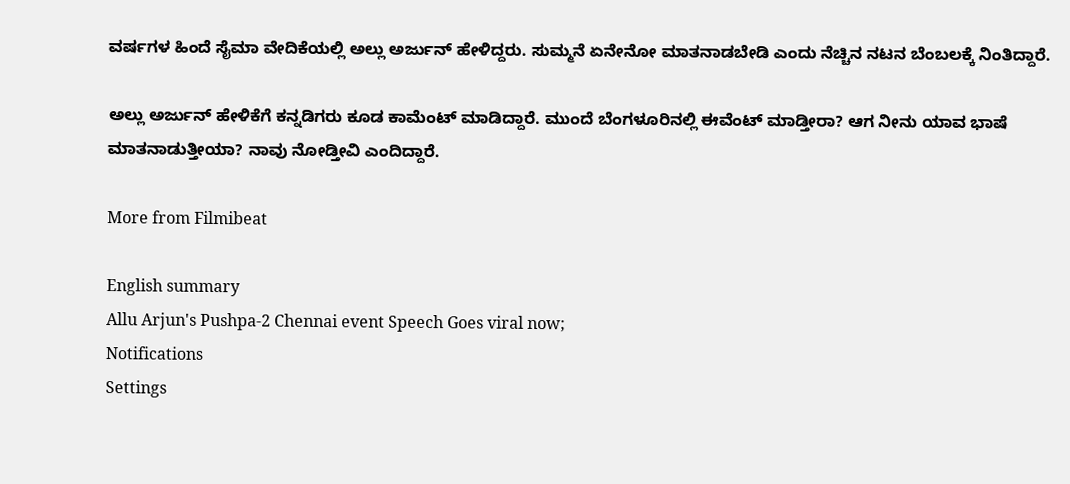ವರ್ಷಗಳ ಹಿಂದೆ ಸೈಮಾ ವೇದಿಕೆಯಲ್ಲಿ ಅಲ್ಲು ಅರ್ಜುನ್ ಹೇಳಿದ್ದರು. ಸುಮ್ಮನೆ ಏನೇನೋ ಮಾತನಾಡಬೇಡಿ ಎಂದು ನೆಚ್ಚಿನ ನಟನ ಬೆಂಬಲಕ್ಕೆ ನಿಂತಿದ್ದಾರೆ.

ಅಲ್ಲು ಅರ್ಜುನ್ ಹೇಳಿಕೆಗೆ ಕನ್ನಡಿಗರು ಕೂಡ ಕಾಮೆಂಟ್ ಮಾಡಿದ್ದಾರೆ. ಮುಂದೆ ಬೆಂಗಳೂರಿನಲ್ಲಿ ಈವೆಂಟ್ ಮಾಡ್ತೀರಾ? ಆಗ ನೀನು ಯಾವ ಭಾಷೆ ಮಾತನಾಡುತ್ತೀಯಾ? ನಾವು ನೋಡ್ತೀವಿ ಎಂದಿದ್ದಾರೆ.

More from Filmibeat

English summary
Allu Arjun's Pushpa-2 Chennai event Speech Goes viral now;
Notifications
Settings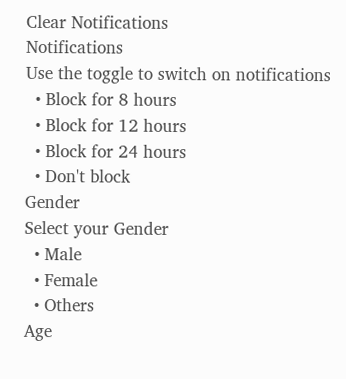Clear Notifications
Notifications
Use the toggle to switch on notifications
  • Block for 8 hours
  • Block for 12 hours
  • Block for 24 hours
  • Don't block
Gender
Select your Gender
  • Male
  • Female
  • Others
Age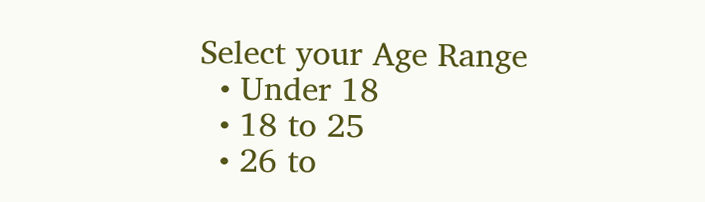Select your Age Range
  • Under 18
  • 18 to 25
  • 26 to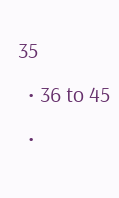35
  • 36 to 45
  •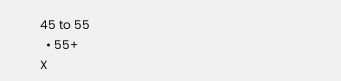45 to 55
  • 55+
X